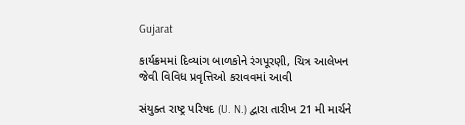Gujarat

કાર્યક્રમમાં દિવ્યાંગ બાળકોને રંગપૂરણી, ચિત્ર આલેખન જેવી વિવિધ પ્રવૃત્તિઓ કરાવવમાં આવી

સંયુક્ત રાષ્ટ્ર પરિષદ (U. N.) દ્વારા તારીખ 21 મી માર્ચને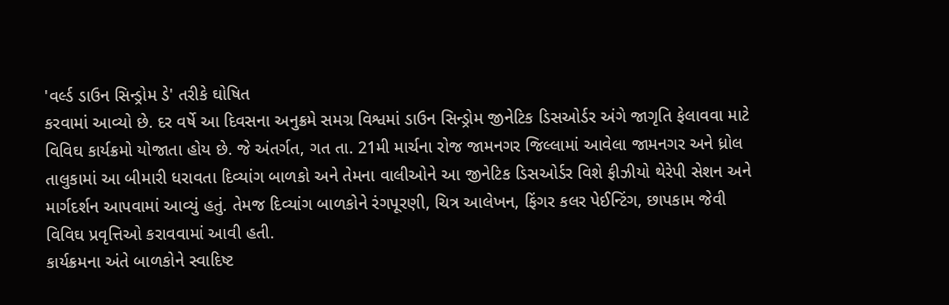'વર્લ્ડ ડાઉન સિન્ડ્રોમ ડે' તરીકે ઘોષિત
કરવામાં આવ્યો છે. દર વર્ષે આ દિવસના અનુક્રમે સમગ્ર વિશ્વમાં ડાઉન સિન્ડ્રોમ જીનેટિક ડિસઓર્ડર અંગે જાગૃતિ ફેલાવવા માટે
વિવિઘ કાર્યક્રમો યોજાતા હોય છે. જે અંતર્ગત, ગત તા. 21મી માર્ચના રોજ જામનગર જિલ્લામાં આવેલા જામનગર અને ધ્રોલ
તાલુકામાં આ બીમારી ધરાવતા દિવ્યાંગ બાળકો અને તેમના વાલીઓને આ જીનેટિક ડિસઓર્ડર વિશે ફીઝીયો થેરેપી સેશન અને
માર્ગદર્શન આપવામાં આવ્યું હતું. તેમજ દિવ્યાંગ બાળકોને રંગપૂરણી, ચિત્ર આલેખન, ફિંગર કલર પેઈન્ટિંગ, છાપકામ જેવી
વિવિઘ પ્રવૃત્તિઓ કરાવવામાં આવી હતી.
કાર્યક્રમના અંતે બાળકોને સ્વાદિષ્ટ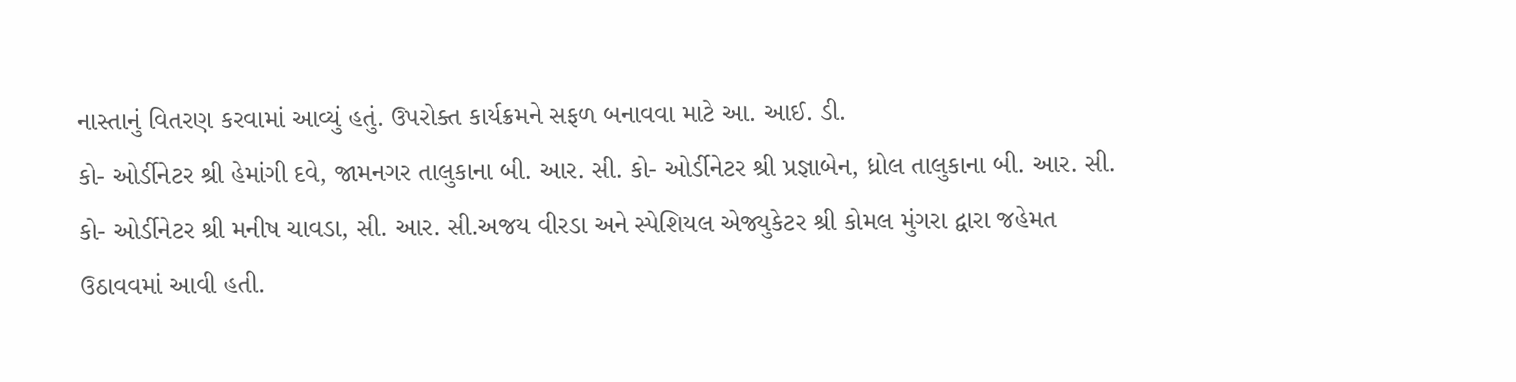નાસ્તાનું વિતરણ કરવામાં આવ્યું હતું. ઉપરોક્ત કાર્યક્રમને સફળ બનાવવા માટે આ. આઈ. ડી.
કો- ઓર્ડીનેટર શ્રી હેમાંગી દવે, જામનગર તાલુકાના બી. આર. સી. કો- ઓર્ડીનેટર શ્રી પ્રજ્ઞાબેન, ધ્રોલ તાલુકાના બી. આર. સી.
કો- ઓર્ડીનેટર શ્રી મનીષ ચાવડા, સી. આર. સી.અજય વીરડા અને સ્પેશિયલ એજ્યુકેટર શ્રી કોમલ મુંગરા દ્વારા જહેમત
ઉઠાવવમાં આવી હતી.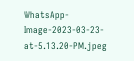WhatsApp-Image-2023-03-23-at-5.13.20-PM.jpeg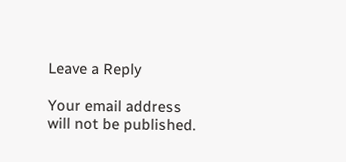Leave a Reply

Your email address will not be published.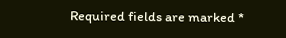Required fields are marked *